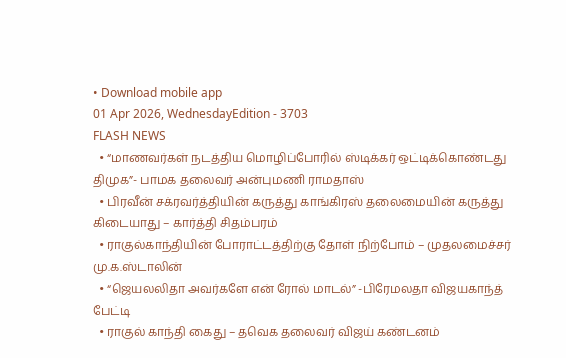• Download mobile app
01 Apr 2026, WednesdayEdition - 3703
FLASH NEWS
  • “மாணவர்கள் நடத்திய மொழிப்போரில் ஸ்டிக்கர் ஒட்டிக்கொண்டது திமுக”- பாமக தலைவர் அன்புமணி ராமதாஸ்
  • பிரவீன் சக்ரவர்த்தியின் கருத்து காங்கிரஸ் தலைமையின் கருத்து கிடையாது – கார்த்தி சிதம்பரம்
  • ராகுல்காந்தியின் போராட்டத்திற்கு தோள் நிற்போம் – முதலமைச்சர் மு.க.ஸ்டாலின்
  • “ஜெயலலிதா அவர்களே என் ரோல் மாடல்” -பிரேமலதா விஜயகாந்த் பேட்டி
  • ராகுல் காந்தி கைது – தவெக தலைவர் விஜய் கண்டனம்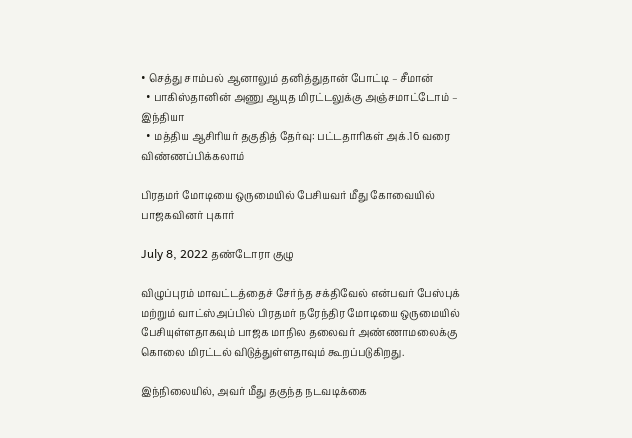• செத்து சாம்பல் ஆனாலும் தனித்துதான் போட்டி – சீமான்
  • பாகிஸ்தானின் அணு ஆயுத மிரட்டலுக்கு அஞ்சமாட்டோம் – இந்தியா
  • மத்திய ஆசிரியர் தகுதித் தேர்வு: பட்டதாரிகள் அக்.16 வரை விண்ணப்பிக்கலாம்

பிரதமர் மோடியை ஒருமையில் பேசியவர் மீது கோவையில் பாஜகவினர் புகார்

July 8, 2022 தண்டோரா குழு

விழுப்புரம் மாவட்டத்தைச் சேர்ந்த சக்திவேல் என்பவர் பேஸ்புக் மற்றும் வாட்ஸ்அப்பில் பிரதமர் நரேந்திர மோடியை ஒருமையில் பேசியுள்ளதாகவும் பாஜக மாநில தலைவர் அண்ணாமலைக்கு கொலை மிரட்டல் விடுத்துள்ளதாவும் கூறப்படுகிறது.

இந்நிலையில், அவர் மீது தகுந்த நடவடிக்கை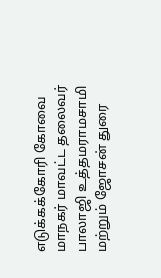எடுக்கக்கோரி கோவை மாநகர் மாவட்ட தலைவர் பாலாஜி உத்தமராமசாமி மற்றும் ஜோசன் துரை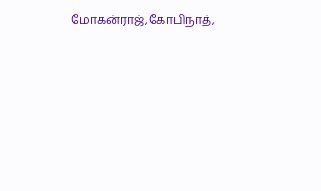மோகன்ராஜ்,கோபிநாத்,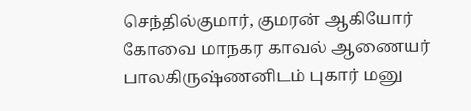செந்தில்குமார், குமரன் ஆகியோர்
கோவை மாநகர காவல் ஆணையர் பாலகிருஷ்ணனிடம் புகார் மனு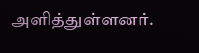அளித்துள்ளனர்.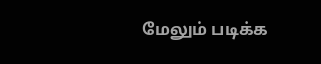மேலும் படிக்க